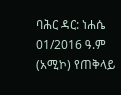ባሕር ዳር: ነሐሴ 01/2016 ዓ.ም (አሚኮ) የጠቅላይ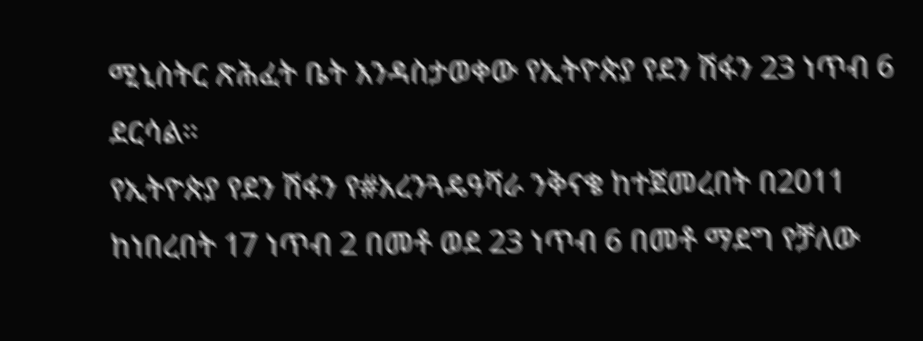ሚኒስትር ጽሕፈት ቤት እንዳስታወቀው የኢትዮጵያ የደን ሽፋን 23 ነጥብ 6 ደርሳል።
የኢትዮጵያ የደን ሽፋን የ#አረንጓዴዓሻራ ንቅናቄ ከተጀመረበት በ2011 ከነበረበት 17 ነጥብ 2 በመቶ ወደ 23 ነጥብ 6 በመቶ ማደግ የቻለው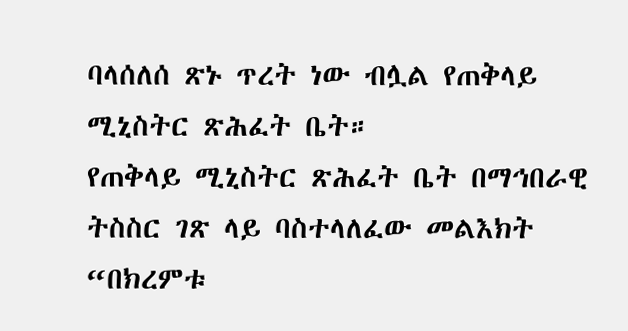ባላሰለሰ ጽኑ ጥረት ነው ብሏል የጠቅላይ ሚኒስትር ጽሕፈት ቤት።
የጠቅላይ ሚኒስትር ጽሕፈት ቤት በማኅበራዊ ትስስር ገጽ ላይ ባስተላለፈው መልእክት “በክረምቱ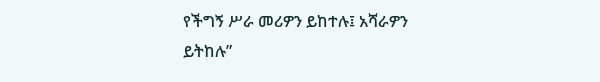የችግኝ ሥራ መሪዎን ይከተሉ፤ አሻራዎን ይትከሉ”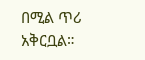በሚል ጥሪ አቅርቧል።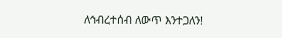ለኅብረተሰብ ለውጥ እንተጋለን!